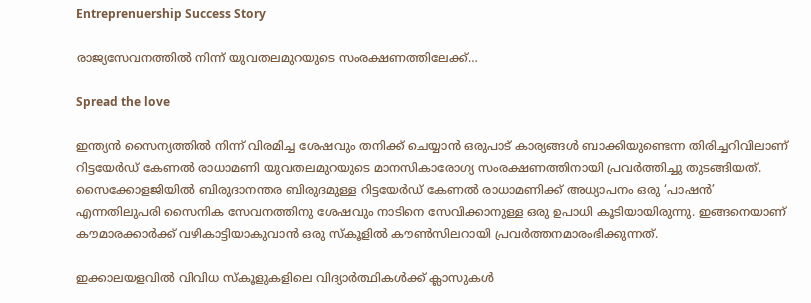Entreprenuership Success Story

രാജ്യസേവനത്തില്‍ നിന്ന് യുവതലമുറയുടെ സംരക്ഷണത്തിലേക്ക്…

Spread the love

ഇന്ത്യന്‍ സൈന്യത്തില്‍ നിന്ന് വിരമിച്ച ശേഷവും തനിക്ക് ചെയ്യാന്‍ ഒരുപാട് കാര്യങ്ങള്‍ ബാക്കിയുണ്ടെന്ന തിരിച്ചറിവിലാണ് റിട്ടയേര്‍ഡ് കേണല്‍ രാധാമണി യുവതലമുറയുടെ മാനസികാരോഗ്യ സംരക്ഷണത്തിനായി പ്രവര്‍ത്തിച്ചു തുടങ്ങിയത്. സൈക്കോളജിയില്‍ ബിരുദാനന്തര ബിരുദമുള്ള റിട്ടയേര്‍ഡ് കേണല്‍ രാധാമണിക്ക് അധ്യാപനം ഒരു ‘പാഷന്‍’ എന്നതിലുപരി സൈനിക സേവനത്തിനു ശേഷവും നാടിനെ സേവിക്കാനുള്ള ഒരു ഉപാധി കൂടിയായിരുന്നു. ഇങ്ങനെയാണ് കൗമാരക്കാര്‍ക്ക് വഴികാട്ടിയാകുവാന്‍ ഒരു സ്‌കൂളില്‍ കൗണ്‍സിലറായി പ്രവര്‍ത്തനമാരംഭിക്കുന്നത്.

ഇക്കാലയളവില്‍ വിവിധ സ്‌കൂളുകളിലെ വിദ്യാര്‍ത്ഥികള്‍ക്ക് ക്ലാസുകള്‍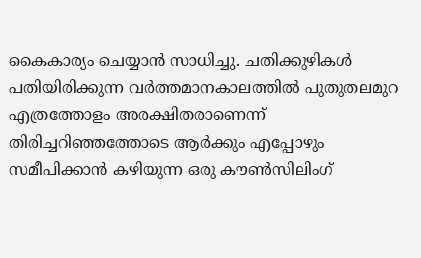കൈകാര്യം ചെയ്യാന്‍ സാധിച്ചു. ചതിക്കുഴികള്‍ പതിയിരിക്കുന്ന വര്‍ത്തമാനകാലത്തില്‍ പുതുതലമുറ എത്രത്തോളം അരക്ഷിതരാണെന്ന് തിരിച്ചറിഞ്ഞത്തോടെ ആര്‍ക്കും എപ്പോഴും സമീപിക്കാന്‍ കഴിയുന്ന ഒരു കൗണ്‍സിലിംഗ്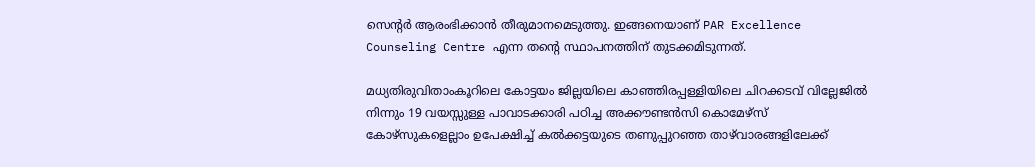സെന്റര്‍ ആരംഭിക്കാന്‍ തീരുമാനമെടുത്തു. ഇങ്ങനെയാണ് PAR Excellence Counseling Centre എന്ന തന്റെ സ്ഥാപനത്തിന് തുടക്കമിടുന്നത്.

മധ്യതിരുവിതാംകൂറിലെ കോട്ടയം ജില്ലയിലെ കാഞ്ഞിരപ്പള്ളിയിലെ ചിറക്കടവ് വില്ലേജില്‍ നിന്നും 19 വയസ്സുള്ള പാവാടക്കാരി പഠിച്ച അക്കൗണ്ടന്‍സി കൊമേഴ്‌സ് കോഴ്‌സുകളെല്ലാം ഉപേക്ഷിച്ച് കല്‍ക്കട്ടയുടെ തണുപ്പുറഞ്ഞ താഴ്‌വാരങ്ങളിലേക്ക്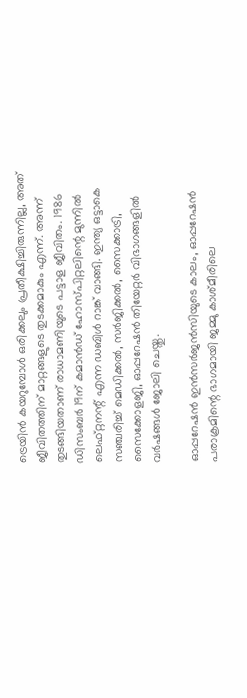ട്രെയിന്‍ കയറുമ്പോള്‍ ഒരിക്കലും പ്രതീക്ഷിച്ചിരുന്നില്ല, അത് ജീവിതത്തിന് മാറ്റങ്ങളുടെ തുടക്കമാകും എന്ന്. അന്ന് തുടങ്ങിയതാണ് രാധാമണിയുടെ പട്ടാള ജീവിതം. 1986 ഡിസംബര്‍ 19ന് കമാന്‍ഡ് ഹോസ്പിറ്റലിന്റെ മുന്നില്‍ ലെഫ്റ്റനന്റ് എന്ന ഡബിള്‍ റാങ്ക് വാങ്ങി. ഇന്ത്യ ഒട്ടാകെ സഞ്ചരിച്ച് മെഡിക്കല്‍, സര്‍ജിക്കല്‍, സൈക്കാട്രി, സൈക്കോളജി, ഓപ്പറേഷന്‍ തിയേറ്റര്‍ വിഭാഗങ്ങളില്‍ വര്‍ഷങ്ങള്‍ ജോലി ചെയ്തു.

ഓപ്പറേഷന്‍ ഇന്‍സര്‍ജന്‍സിയുടെ കാലം, ഓപ്പറേഷന്‍ പരാക്രമിന്റെ ഭാഗമായി ജമ്മു കാശ്മീരിലെ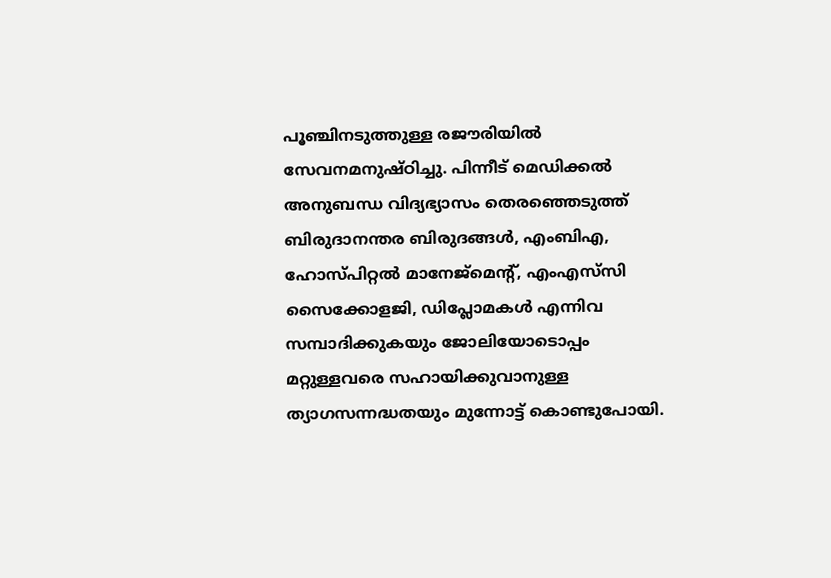പൂഞ്ചിനടുത്തുള്ള രജൗരിയില്‍ സേവനമനുഷ്ഠിച്ചു. പിന്നീട് മെഡിക്കല്‍ അനുബന്ധ വിദ്യഭ്യാസം തെരഞ്ഞെടുത്ത് ബിരുദാനന്തര ബിരുദങ്ങള്‍, എംബിഎ, ഹോസ്പിറ്റല്‍ മാനേജ്‌മെന്റ്, എംഎസ്‌സി സൈക്കോളജി, ഡിപ്ലോമകള്‍ എന്നിവ സമ്പാദിക്കുകയും ജോലിയോടൊപ്പം മറ്റുള്ളവരെ സഹായിക്കുവാനുള്ള ത്യാഗസന്നദ്ധതയും മുന്നോട്ട് കൊണ്ടുപോയി.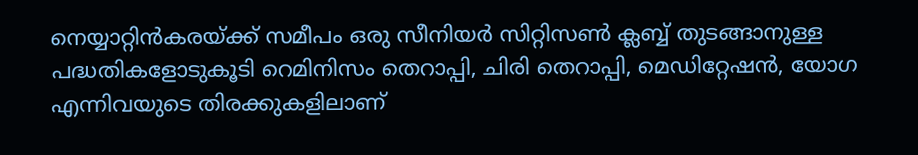നെയ്യാറ്റിന്‍കരയ്ക്ക് സമീപം ഒരു സീനിയര്‍ സിറ്റിസണ്‍ ക്ലബ്ബ് തുടങ്ങാനുള്ള പദ്ധതികളോടുകൂടി റെമിനിസം തെറാപ്പി, ചിരി തെറാപ്പി, മെഡിറ്റേഷന്‍, യോഗ എന്നിവയുടെ തിരക്കുകളിലാണ്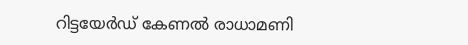റിട്ടയേര്‍ഡ് കേണല്‍ രാധാമണി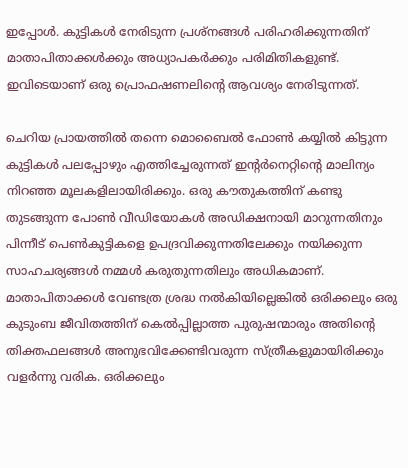ഇപ്പോള്‍. കുട്ടികള്‍ നേരിടുന്ന പ്രശ്‌നങ്ങള്‍ പരിഹരിക്കുന്നതിന് മാതാപിതാക്കള്‍ക്കും അധ്യാപകര്‍ക്കും പരിമിതികളുണ്ട്. ഇവിടെയാണ് ഒരു പ്രൊഫഷണലിന്റെ ആവശ്യം നേരിടുന്നത്.

ചെറിയ പ്രായത്തില്‍ തന്നെ മൊബൈല്‍ ഫോണ്‍ കയ്യില്‍ കിട്ടുന്ന കുട്ടികള്‍ പലപ്പോഴും എത്തിച്ചേരുന്നത് ഇന്റര്‍നെറ്റിന്റെ മാലിന്യം നിറഞ്ഞ മൂലകളിലായിരിക്കും. ഒരു കൗതുകത്തിന് കണ്ടു തുടങ്ങുന്ന പോണ്‍ വീഡിയോകള്‍ അഡിക്ഷനായി മാറുന്നതിനും പിന്നീട് പെണ്‍കുട്ടികളെ ഉപദ്രവിക്കുന്നതിലേക്കും നയിക്കുന്ന സാഹചര്യങ്ങള്‍ നമ്മള്‍ കരുതുന്നതിലും അധികമാണ്. മാതാപിതാക്കള്‍ വേണ്ടത്ര ശ്രദ്ധ നല്‍കിയില്ലെങ്കില്‍ ഒരിക്കലും ഒരു കുടുംബ ജീവിതത്തിന് കെല്‍പ്പില്ലാത്ത പുരുഷന്മാരും അതിന്റെ തിക്തഫലങ്ങള്‍ അനുഭവിക്കേണ്ടിവരുന്ന സ്ത്രീകളുമായിരിക്കും വളര്‍ന്നു വരിക. ഒരിക്കലും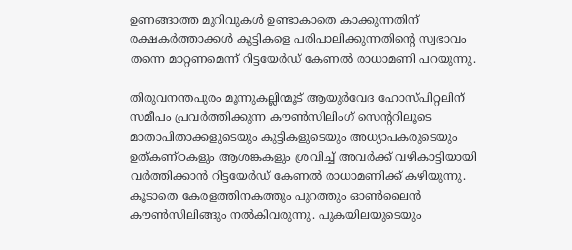ഉണങ്ങാത്ത മുറിവുകള്‍ ഉണ്ടാകാതെ കാക്കുന്നതിന് രക്ഷകര്‍ത്താക്കള്‍ കുട്ടികളെ പരിപാലിക്കുന്നതിന്റെ സ്വഭാവം തന്നെ മാറ്റണമെന്ന് റിട്ടയേര്‍ഡ് കേണല്‍ രാധാമണി പറയുന്നു.

തിരുവനന്തപുരം മൂന്നുകല്ലിന്മൂട് ആയുര്‍വേദ ഹോസ്പിറ്റലിന് സമീപം പ്രവര്‍ത്തിക്കുന്ന കൗണ്‍സിലിംഗ് സെന്ററിലൂടെ മാതാപിതാക്കളുടെയും കുട്ടികളുടെയും അധ്യാപകരുടെയും ഉത്കണ്ഠകളും ആശങ്കകളും ശ്രവിച്ച് അവര്‍ക്ക് വഴികാട്ടിയായി വര്‍ത്തിക്കാന്‍ റിട്ടയേര്‍ഡ് കേണല്‍ രാധാമണിക്ക് കഴിയുന്നു. കൂടാതെ കേരളത്തിനകത്തും പുറത്തും ഓണ്‍ലൈന്‍ കൗണ്‍സിലിങ്ങും നല്‍കിവരുന്നു. പുകയിലയുടെയും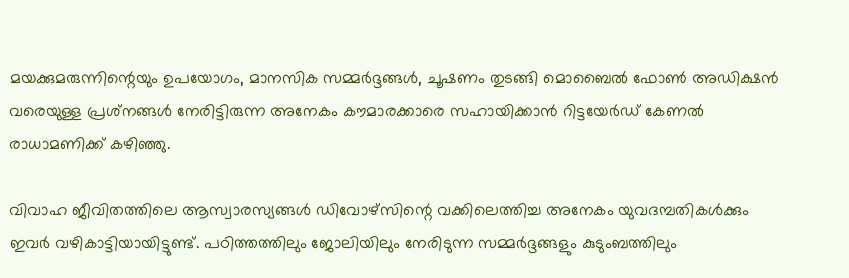മയക്കുമരുന്നിന്റെയും ഉപയോഗം, മാനസിക സമ്മര്‍ദ്ദങ്ങള്‍, ചൂഷണം തുടങ്ങി മൊബൈല്‍ ഫോണ്‍ അഡിക്ഷന്‍ വരെയുള്ള പ്രശ്‌നങ്ങള്‍ നേരിട്ടിരുന്ന അനേകം കൗമാരക്കാരെ സഹായിക്കാന്‍ റിട്ടയേര്‍ഡ് കേണല്‍ രാധാമണിക്ക് കഴിഞ്ഞു.

വിവാഹ ജീവിതത്തിലെ ആസ്വാരസ്യങ്ങള്‍ ഡിവോഴ്‌സിന്റെ വക്കിലെത്തിച്ച അനേകം യുവദമ്പതികള്‍ക്കും ഇവര്‍ വഴികാട്ടിയായിട്ടുണ്ട്. പഠിത്തത്തിലും ജോലിയിലും നേരിടുന്ന സമ്മര്‍ദ്ദങ്ങളും കുടുംബത്തിലും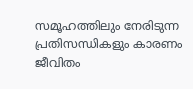സമൂഹത്തിലും നേരിടുന്ന പ്രതിസന്ധികളും കാരണം ജീവിതം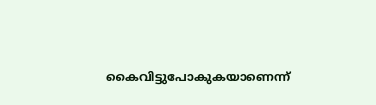കൈവിട്ടുപോകുകയാണെന്ന്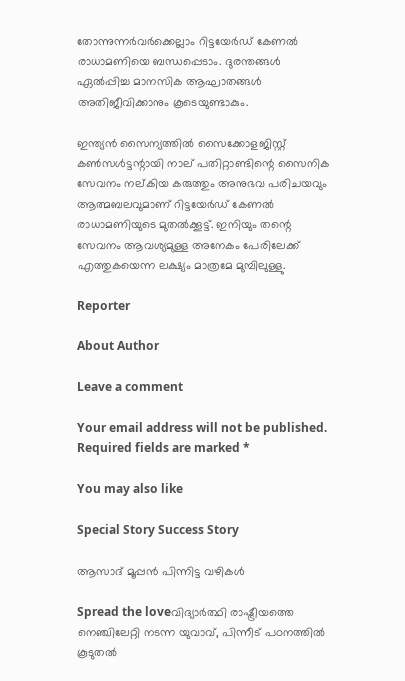തോന്നുന്നര്‍വര്‍ക്കെല്ലാം റിട്ടയേര്‍ഡ് കേണല്‍ രാധാമണിയെ ബന്ധപ്പെടാം. ദുരന്തങ്ങള്‍ ഏല്‍പ്പിച്ച മാനസിക ആഘാതങ്ങള്‍ അതിജീവിക്കാനും കൂടെയുണ്ടാകും.

ഇന്ത്യന്‍ സൈന്യത്തില്‍ സൈക്കോളജിസ്റ്റ് കണ്‍സള്‍ട്ടന്റായി നാല് പതിറ്റാണ്ടിന്റെ സൈനിക സേവനം നല്കിയ കരുത്തും അനുഭവ പരിചയവും ആത്മബലവുമാണ് റിട്ടയേര്‍ഡ് കേണല്‍ രാധാമണിയുടെ മുതല്‍ക്കൂട്ട്. ഇനിയും തന്റെ സേവനം ആവശ്യമുള്ള അനേകം പേരിലേക്ക് എത്തുകയെന്ന ലക്ഷ്യം മാത്രമേ മുമ്പിലുള്ളു.

Reporter

About Author

Leave a comment

Your email address will not be published. Required fields are marked *

You may also like

Special Story Success Story

ആസാദ് മൂപ്പന്‍ പിന്നിട്ട വഴികള്‍

Spread the loveവിദ്യാര്‍ത്ഥി രാഷ്ട്രീയത്തെ നെഞ്ചിലേറ്റി നടന്ന യുവാവ്, പിന്നീട് പഠനത്തില്‍ കൂടുതല്‍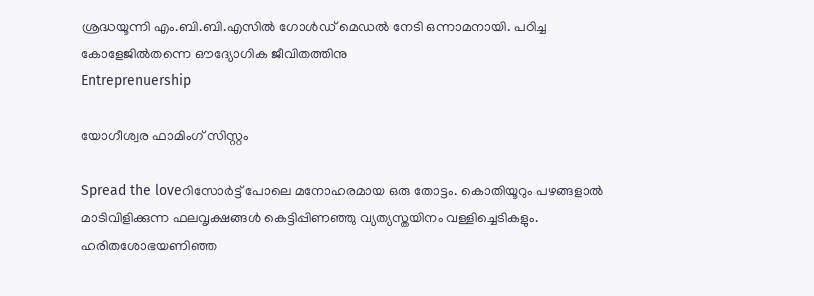ശ്രദ്ധയൂന്നി എം.ബി.ബി.എസില്‍ ഗോള്‍ഡ് മെഡല്‍ നേടി ഒന്നാമനായി. പഠിച്ച കോളേജില്‍തന്നെ ഔദ്യോഗിക ജീവിതത്തിനു
Entreprenuership

യോഗീശ്വര ഫാമിംഗ് സിസ്റ്റം

Spread the loveറിസോര്‍ട്ട് പോലെ മനോഹരമായ ഒരു തോട്ടം. കൊതിയൂറും പഴങ്ങളാല്‍ മാടിവിളിക്കുന്ന ഫലവൃക്ഷങ്ങള്‍ കെട്ടിപ്പിണഞ്ഞു വ്യത്യസ്തയിനം വള്ളിച്ചെടികളും. ഹരിതശോഭയണിഞ്ഞ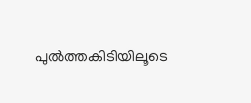പുല്‍ത്തകിടിയിലൂടെ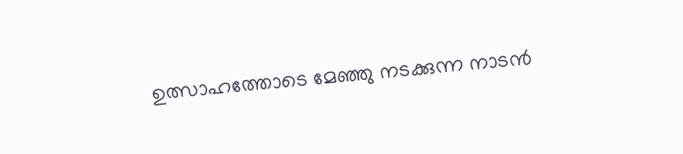ഉത്സാഹത്തോടെ മേഞ്ഞു നടക്കുന്ന നാടന്‍